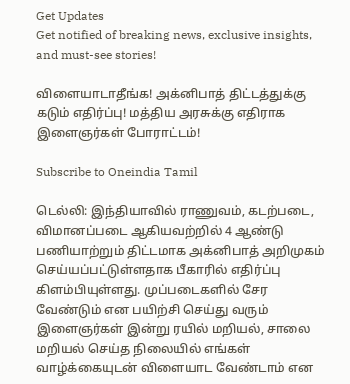Get Updates
Get notified of breaking news, exclusive insights, and must-see stories!

விளையாடாதீங்க! அக்னிபாத் திட்டத்துக்கு கடும் எதிர்ப்பு! மத்திய அரசுக்கு எதிராக இளைஞர்கள் போராட்டம்!

Subscribe to Oneindia Tamil

டெல்லி: இந்தியாவில் ராணுவம், கடற்படை, விமானப்படை ஆகியவற்றில் 4 ஆண்டு பணியாற்றும் திட்டமாக அக்னிபாத் அறிமுகம் செய்யப்பட்டுள்ளதாக பீகாரில் எதிர்ப்பு கிளம்பியுள்ளது. முப்படைகளில் சேர வேண்டும் என பயிற்சி செய்து வரும் இளைஞர்கள் இன்று ரயில் மறியல், சாலை மறியல் செய்த நிலையில் எங்கள் வாழ்க்கையுடன் விளையாட வேண்டாம் என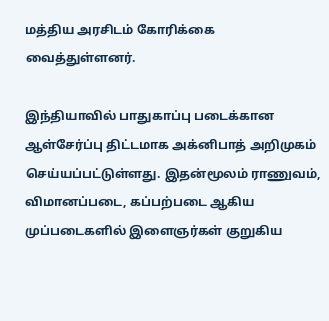மத்திய அரசிடம் கோரிக்கை வைத்துள்ளனர்.

இந்தியாவில் பாதுகாப்பு படைக்கான ஆள்சேர்ப்பு திட்டமாக அக்னிபாத் அறிமுகம் செய்யப்பட்டுள்ளது. இதன்மூலம் ராணுவம், விமானப்படை, கப்பற்படை ஆகிய முப்படைகளில் இளைஞர்கள் குறுகிய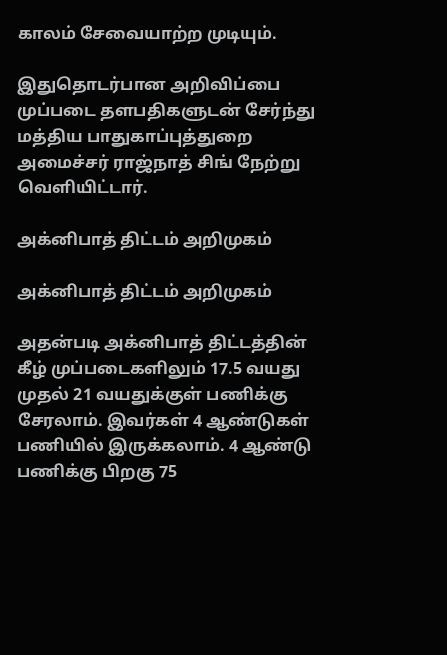காலம் சேவையாற்ற முடியும்.

இதுதொடர்பான அறிவிப்பை முப்படை தளபதிகளுடன் சேர்ந்து மத்திய பாதுகாப்புத்துறை அமைச்சர் ராஜ்நாத் சிங் நேற்று வெளியிட்டார்.

அக்னிபாத் திட்டம் அறிமுகம்

அக்னிபாத் திட்டம் அறிமுகம்

அதன்படி அக்னிபாத் திட்டத்தின் கீழ் முப்படைகளிலும் 17.5 வயது முதல் 21 வயதுக்குள் பணிக்கு சேரலாம். இவர்கள் 4 ஆண்டுகள் பணியில் இருக்கலாம். 4 ஆண்டு பணிக்கு பிறகு 75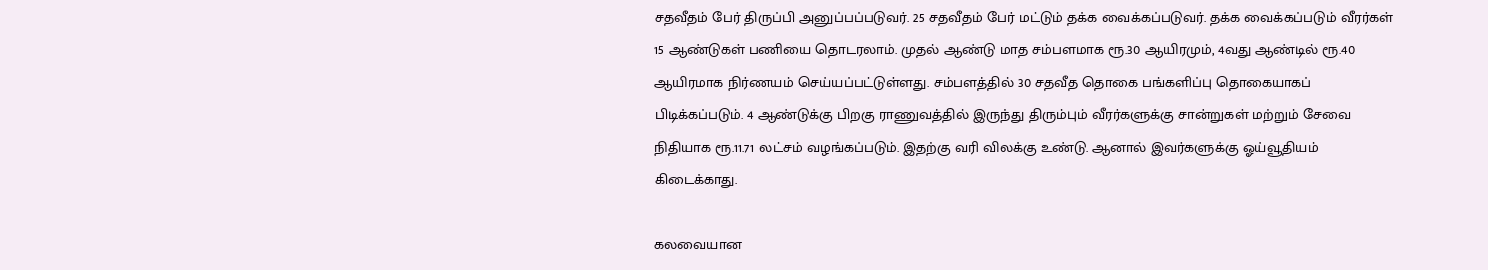சதவீதம் பேர் திருப்பி அனுப்பப்படுவர். 25 சதவீதம் பேர் மட்டும் தக்க வைக்கப்படுவர். தக்க வைக்கப்படும் வீரர்கள் 15 ஆண்டுகள் பணியை தொடரலாம். முதல் ஆண்டு மாத சம்பளமாக ரூ.30 ஆயிரமும், 4வது ஆண்டில் ரூ.40 ஆயிரமாக நிர்ணயம் செய்யப்பட்டுள்ளது. சம்பளத்தில் 30 சதவீத தொகை பங்களிப்பு தொகையாகப் பிடிக்கப்படும். 4 ஆண்டுக்கு பிறகு ராணுவத்தில் இருந்து திரும்பும் வீரர்களுக்கு சான்றுகள் மற்றும் சேவை நிதியாக ரூ.11.71 லட்சம் வழங்கப்படும். இதற்கு வரி விலக்கு உண்டு. ஆனால் இவர்களுக்கு ஓய்வூதியம் கிடைக்காது.

கலவையான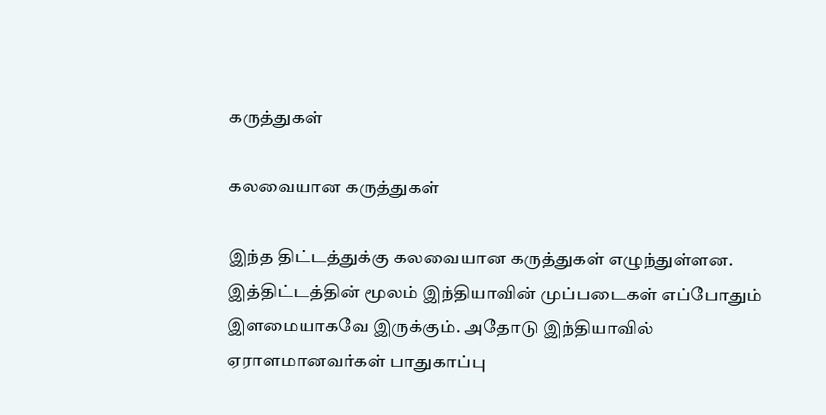கருத்துகள்

கலவையான கருத்துகள்

இந்த திட்டத்துக்கு கலவையான கருத்துகள் எழுந்துள்ளன. இத்திட்டத்தின் மூலம் இந்தியாவின் முப்படைகள் எப்போதும் இளமையாகவே இருக்கும். அதோடு இந்தியாவில் ஏராளமானவர்கள் பாதுகாப்பு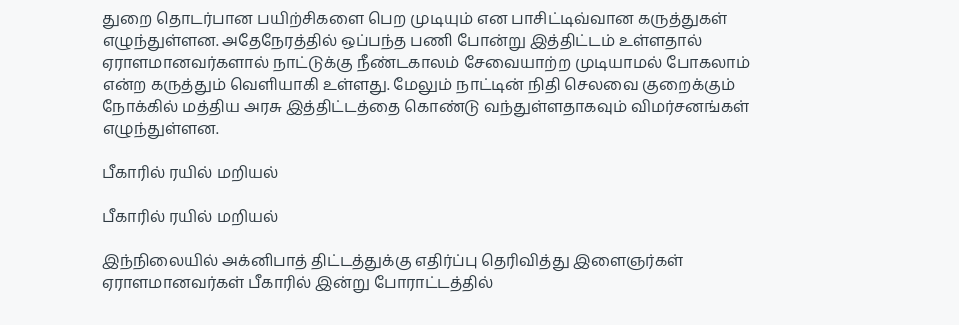துறை தொடர்பான பயிற்சிகளை பெற முடியும் என பாசிட்டிவ்வான கருத்துகள் எழுந்துள்ளன. அதேநேரத்தில் ஒப்பந்த பணி போன்று இத்திட்டம் உள்ளதால் ஏராளமானவர்களால் நாட்டுக்கு நீண்டகாலம் சேவையாற்ற முடியாமல் போகலாம் என்ற கருத்தும் வெளியாகி உள்ளது. மேலும் நாட்டின் நிதி செலவை குறைக்கும் நோக்கில் மத்திய அரசு இத்திட்டத்தை கொண்டு வந்துள்ளதாகவும் விமர்சனங்கள் எழுந்துள்ளன.

பீகாரில் ரயில் மறியல்

பீகாரில் ரயில் மறியல்

இந்நிலையில் அக்னிபாத் திட்டத்துக்கு எதிர்ப்பு தெரிவித்து இளைஞர்கள் ஏராளமானவர்கள் பீகாரில் இன்று போராட்டத்தில்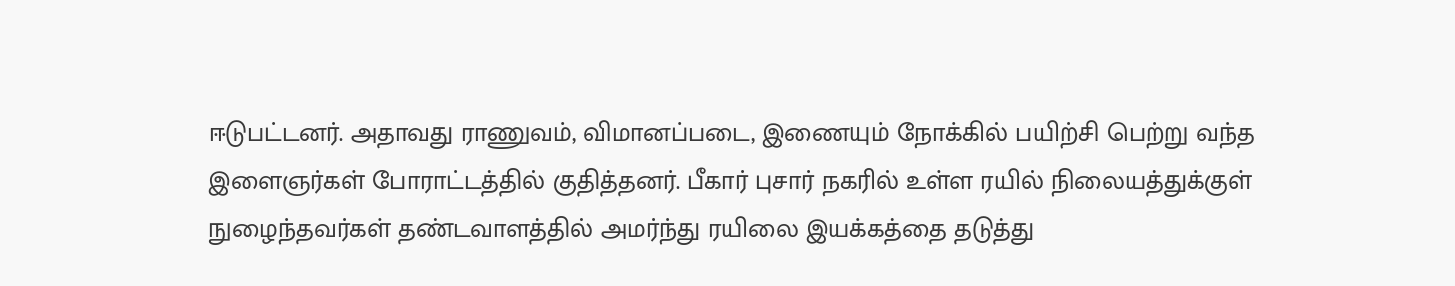ஈடுபட்டனர். அதாவது ராணுவம், விமானப்படை, இணையும் நோக்கில் பயிற்சி பெற்று வந்த இளைஞர்கள் போராட்டத்தில் குதித்தனர். பீகார் புசார் நகரில் உள்ள ரயில் நிலையத்துக்குள் நுழைந்தவர்கள் தண்டவாளத்தில் அமர்ந்து ரயிலை இயக்கத்தை தடுத்து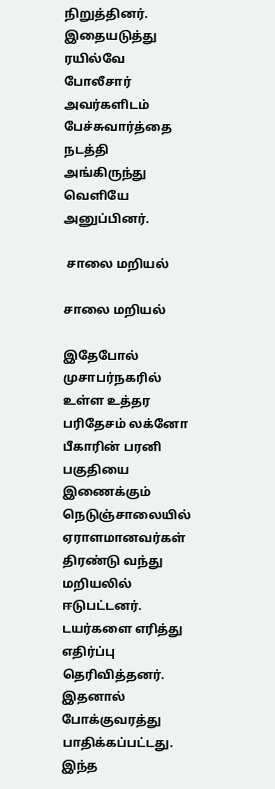நிறுத்தினர். இதையடுத்து ரயில்வே போலீசார் அவர்களிடம் பேச்சுவார்த்தை நடத்தி அங்கிருந்து வெளியே அனுப்பினர்.

 சாலை மறியல்

சாலை மறியல்

இதேபோல் முசாபர்நகரில் உள்ள உத்தர பரிதேசம் லக்னோ பீகாரின் பரனி பகுதியை இணைக்கும் நெடுஞ்சாலையில் ஏராளமானவர்கள் திரண்டு வந்து மறியலில் ஈடுபட்டனர். டயர்களை எரித்து எதிர்ப்பு தெரிவித்தனர். இதனால் போக்குவரத்து பாதிக்கப்பட்டது. இந்த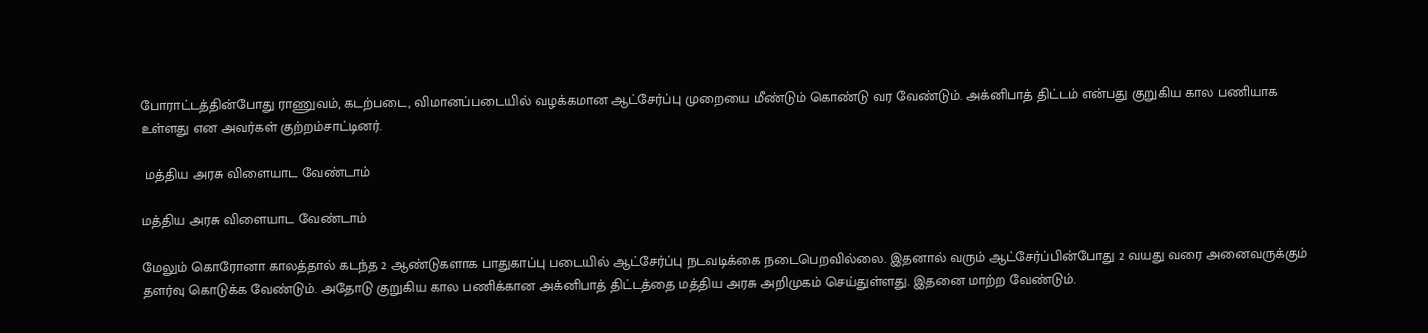போராட்டத்தின்போது ராணுவம், கடற்படை, விமானப்படையில் வழக்கமான ஆட்சேர்ப்பு முறையை மீண்டும் கொண்டு வர வேண்டும். அக்னிபாத் திட்டம் என்பது குறுகிய கால பணியாக உள்ளது என அவர்கள் குற்றம்சாட்டினர்.

 மத்திய அரசு விளையாட வேண்டாம்

மத்திய அரசு விளையாட வேண்டாம்

மேலும் கொரோனா காலத்தால் கடந்த 2 ஆண்டுகளாக பாதுகாப்பு படையில் ஆட்சேர்ப்பு நடவடிக்கை நடைபெறவில்லை. இதனால் வரும் ஆட்சேர்ப்பின்போது 2 வயது வரை அனைவருக்கும் தளர்வு கொடுக்க வேண்டும். அதோடு குறுகிய கால பணிக்கான அக்னிபாத் திட்டத்தை மத்திய அரசு அறிமுகம் செய்துள்ளது. இதனை மாற்ற வேண்டும்.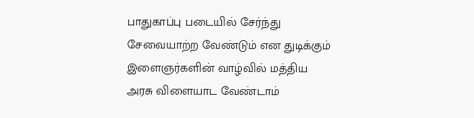பாதுகாப்பு படையில் சேர்ந்து சேவையாற்ற வேண்டும் என துடிக்கும் இளைஞர்களின் வாழ்வில் மத்திய அரசு விளையாட வேண்டாம்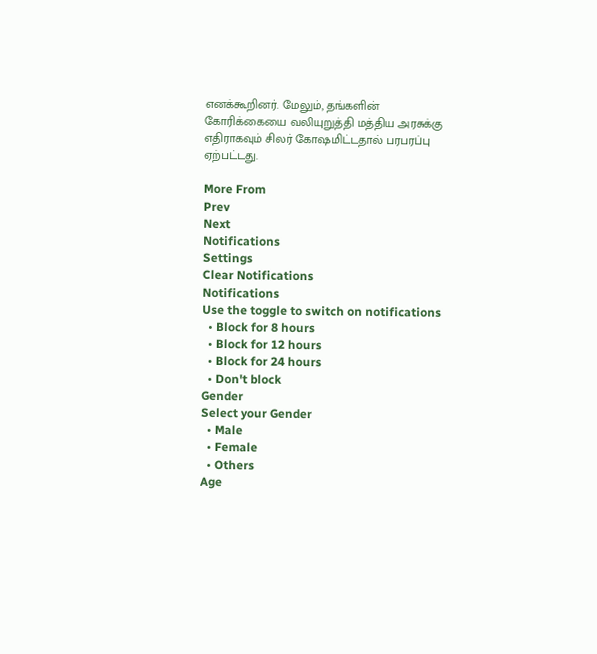எனக்கூறினர். மேலும், தங்களின் கோரிக்கையை வலியுறுத்தி மத்திய அரசுக்கு எதிராகவும் சிலர் கோஷமிட்டதால் பரபரப்பு ஏற்பட்டது.

More From
Prev
Next
Notifications
Settings
Clear Notifications
Notifications
Use the toggle to switch on notifications
  • Block for 8 hours
  • Block for 12 hours
  • Block for 24 hours
  • Don't block
Gender
Select your Gender
  • Male
  • Female
  • Others
Age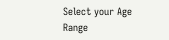Select your Age Range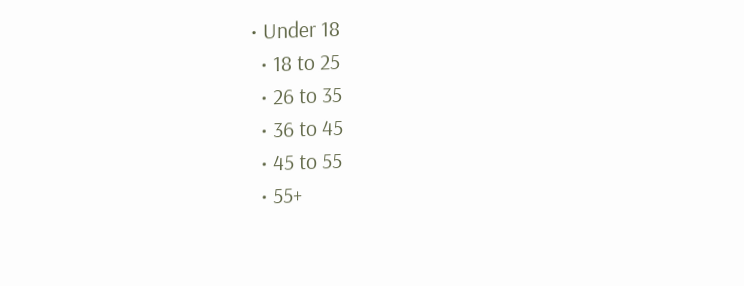• Under 18
  • 18 to 25
  • 26 to 35
  • 36 to 45
  • 45 to 55
  • 55+